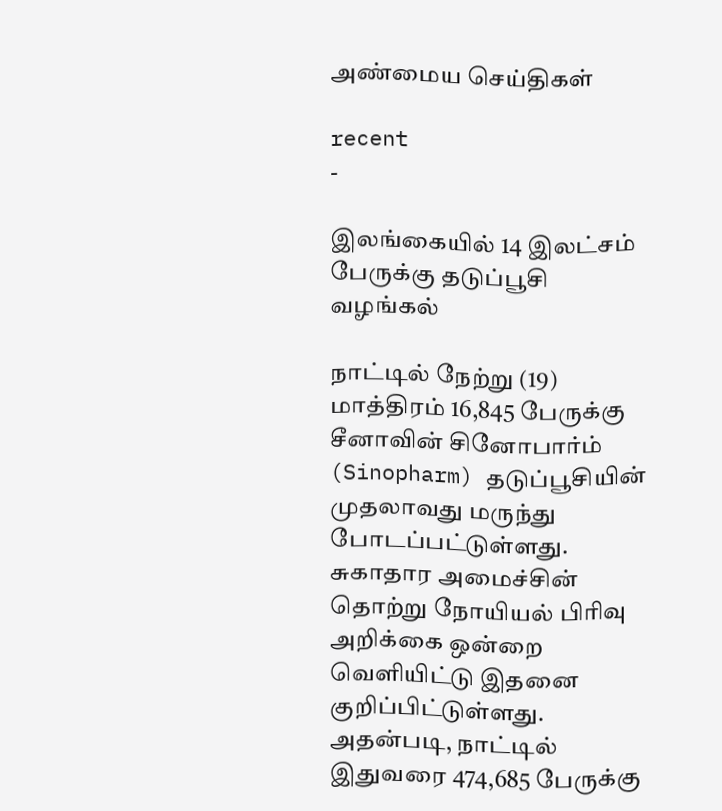அண்மைய செய்திகள்

recent
-

இலங்கையில் 14 இலட்சம் பேருக்கு தடுப்பூசி வழங்கல்

நாட்டில் நேற்று (19) மாத்திரம் 16,845 பேருக்கு சீனாவின் சினோபார்ம் (Sinopharm) தடுப்பூசியின் முதலாவது மருந்து போடப்பட்டுள்ளது. சுகாதார அமைச்சின் தொற்று நோயியல் பிரிவு அறிக்கை ஒன்றை வௌியிட்டு இதனை குறிப்பிட்டுள்ளது. அதன்படி, நாட்டில் இதுவரை 474,685 பேருக்கு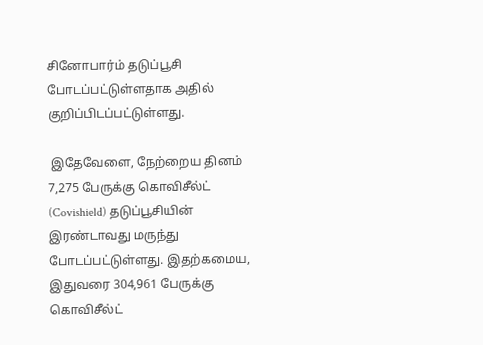சினோபார்ம் தடுப்பூசி போடப்பட்டுள்ளதாக அதில் குறிப்பிடப்பட்டுள்ளது.

 இதேவேளை, நேற்றைய தினம் 7,275 பேருக்கு கொவிசீல்ட் (Covishield) தடுப்பூசியின் இரண்டாவது மருந்து போடப்பட்டுள்ளது. இதற்கமைய, இதுவரை 304,961 பேருக்கு கொவிசீல்ட்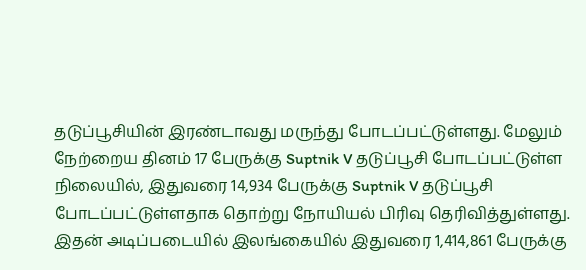தடுப்பூசியின் இரண்டாவது மருந்து போடப்பட்டுள்ளது. மேலும் நேற்றைய தினம் 17 பேருக்கு Suptnik V தடுப்பூசி போடப்பட்டுள்ள நிலையில், இதுவரை 14,934 பேருக்கு Suptnik V தடுப்பூசி போடப்பட்டுள்ளதாக தொற்று நோயியல் பிரிவு தெரிவித்துள்ளது. இதன் அடிப்படையில் இலங்கையில் இதுவரை 1,414,861 பேருக்கு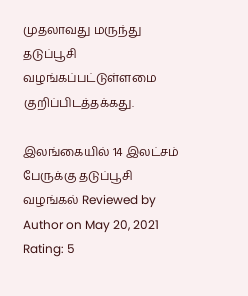முதலாவது மருந்து தடுப்பூசி வழங்கப்பட்டுள்ளமை குறிப்பிடத்தக்கது.

இலங்கையில் 14 இலட்சம் பேருக்கு தடுப்பூசி வழங்கல் Reviewed by Author on May 20, 2021 Rating: 5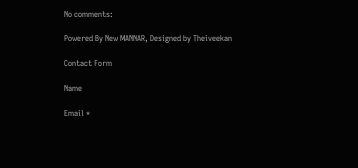No comments:

Powered By New MANNAR, Designed by Theiveekan

Contact Form

Name

Email *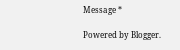Message *

Powered by Blogger.